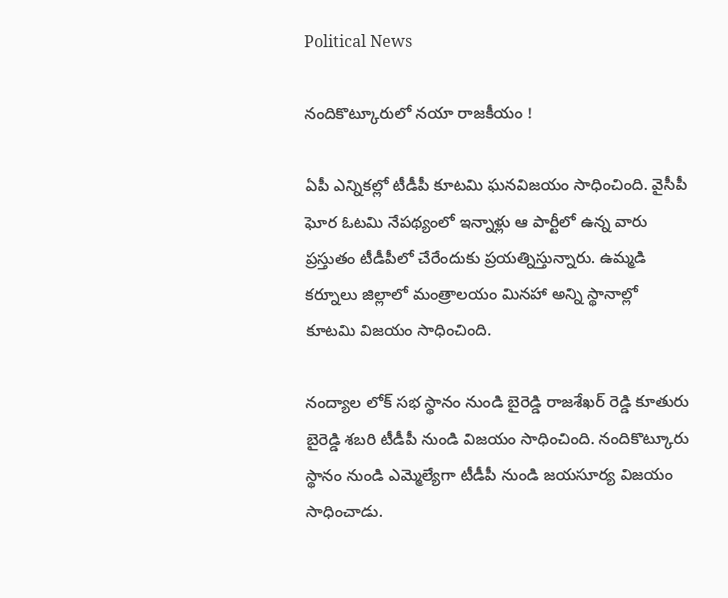Political News

నందికొట్కూరులో నయా రాజకీయం !

ఏపీ ఎన్నికల్లో టీడీపీ కూటమి ఘనవిజయం సాధించింది. వైసీపీ ఘోర ఓటమి నేపథ్యంలో ఇన్నాళ్లు ఆ పార్టీలో ఉన్న వారు ప్రస్తుతం టీడీపీలో చేరేందుకు ప్రయత్నిస్తున్నారు. ఉమ్మడి కర్నూలు జిల్లాలో మంత్రాలయం మినహా అన్ని స్థానాల్లో కూటమి విజయం సాధించింది.

నంద్యాల లోక్ సభ స్థానం నుండి బైరెడ్డి రాజశేఖర్ రెడ్డి కూతురు బైరెడ్డి శబరి టీడీపీ నుండి విజయం సాధించింది. నందికొట్కూరు స్థానం నుండి ఎమ్మెల్యేగా టీడీపీ నుండి జయసూర్య విజయం సాధించాడు.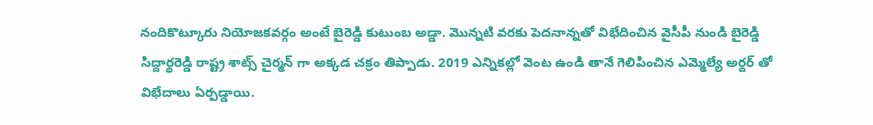నందికొట్కూరు నియోజకవర్గం అంటే బైరెడ్డి కుటుంబ అడ్డా. మొన్నటి వరకు పెదనాన్నతో విభేదించిన వైసీపీ నుండి బైరెడ్డి సిద్దార్థరెడ్డి రాష్ట్ర శాట్స్ చైర్మన్ గా అక్కడ చక్రం తిప్పాడు. 2019 ఎన్నికల్లో వెంట ఉండి తానే గెలిపించిన ఎమ్మెల్యే అర్దర్ తో విభేదాలు ఏర్పడ్డాయి.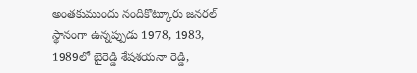అంతకుముందు నందికొట్కూరు జనరల్ స్థానంగా ఉన్నప్పుడు 1978, 1983, 1989లో బైరెడ్డి శేషశయనా రెడ్డి,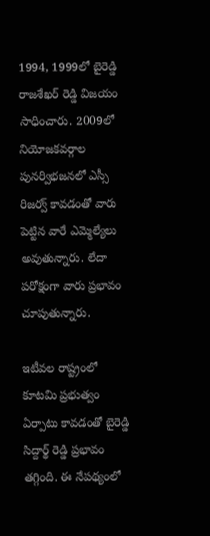1994, 1999లో బైరెడ్డి రాజశేఖర్ రెడ్డి విజయం సాధించారు. 2009లో నియోజకవర్గాల పునర్విభజనలో ఎస్సీ రిజర్వ్ కావడంతో వారు పెట్టిన వారే ఎమ్మెల్యేలు అవుతున్నారు. లేదా పరోక్షంగా వారు ప్రభావం చూపుతున్నారు.

ఇటీవల రాష్ట్రంలో కూటమి ప్రభుత్వం ఏర్పాటు కావడంతో బైరెడ్డి సిద్దార్థ్ రెడ్డి ప్రభావం తగ్గింది. ఈ నేపథ్యంలో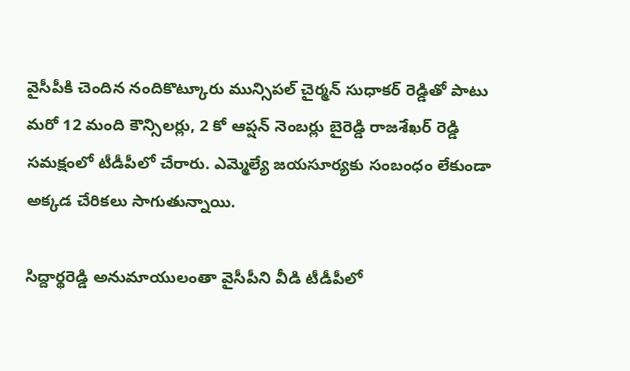వైసీపీకి చెందిన నందికొట్కూరు మున్సిపల్ చైర్మన్ సుధాకర్ రెడ్డితో పాటు మరో 12 మంది కౌన్సిలర్లు, 2 కో ఆప్షన్ నెంబర్లు బైరెడ్డి రాజశేఖర్ రెడ్డి సమక్షంలో టీడీపీలో చేరారు. ఎమ్మెల్యే జయసూర్యకు సంబంధం లేకుండా అక్కడ చేరికలు సాగుతున్నాయి.

సిద్దార్థరెడ్డి అనుమాయులంతా వైసీపీని వీడి టీడీపీలో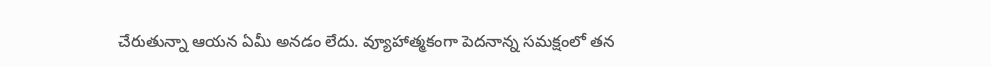చేరుతున్నా ఆయన ఏమీ అనడం లేదు. వ్యూహాత్మకంగా పెదనాన్న సమక్షంలో తన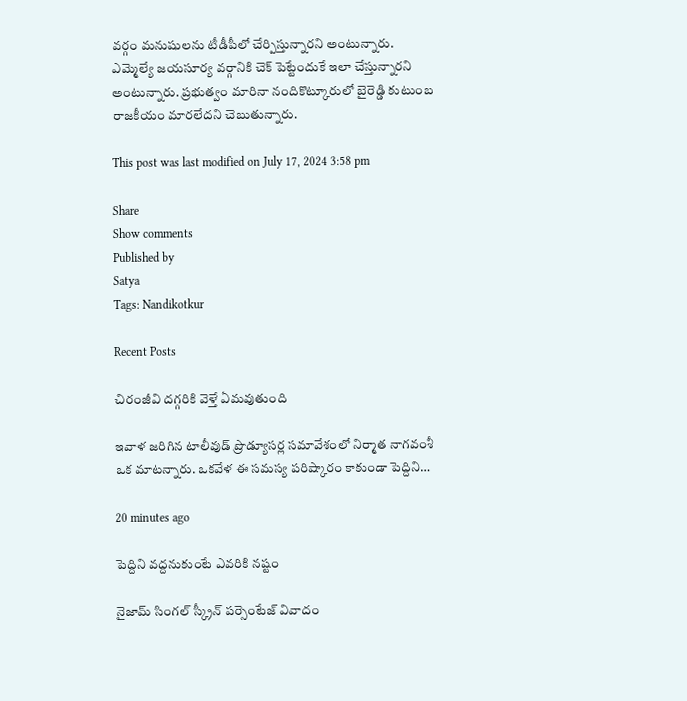వర్గం మనుషులను టీడీపీలో చేర్పిస్తున్నారని అంటున్నారు. ఎమ్మెల్యే జయసూర్య వర్గానికి చెక్ పెట్టేందుకే ఇలా చేస్తున్నారని అంటున్నారు. ప్రభుత్వం మారినా నందికొట్కూరులో బైరెడ్డి కుటుంబ రాజకీయం మారలేదని చెబుతున్నారు.

This post was last modified on July 17, 2024 3:58 pm

Share
Show comments
Published by
Satya
Tags: Nandikotkur

Recent Posts

చిరంజీవి దగ్గరికి వెళ్తే ఏమవుతుంది

ఇవాళ జరిగిన టాలీవుడ్ ప్రొడ్యూసర్ల సమావేశంలో నిర్మాత నాగవంశీ ఒక మాటన్నారు. ఒకవేళ ఈ సమస్య పరిష్కారం కాకుండా పెద్దిని…

20 minutes ago

పెద్దిని వద్దనుకుంటే ఎవరికి నష్టం

నైజామ్ సింగల్ స్క్రీన్ పర్సెంటేజ్ వివాదం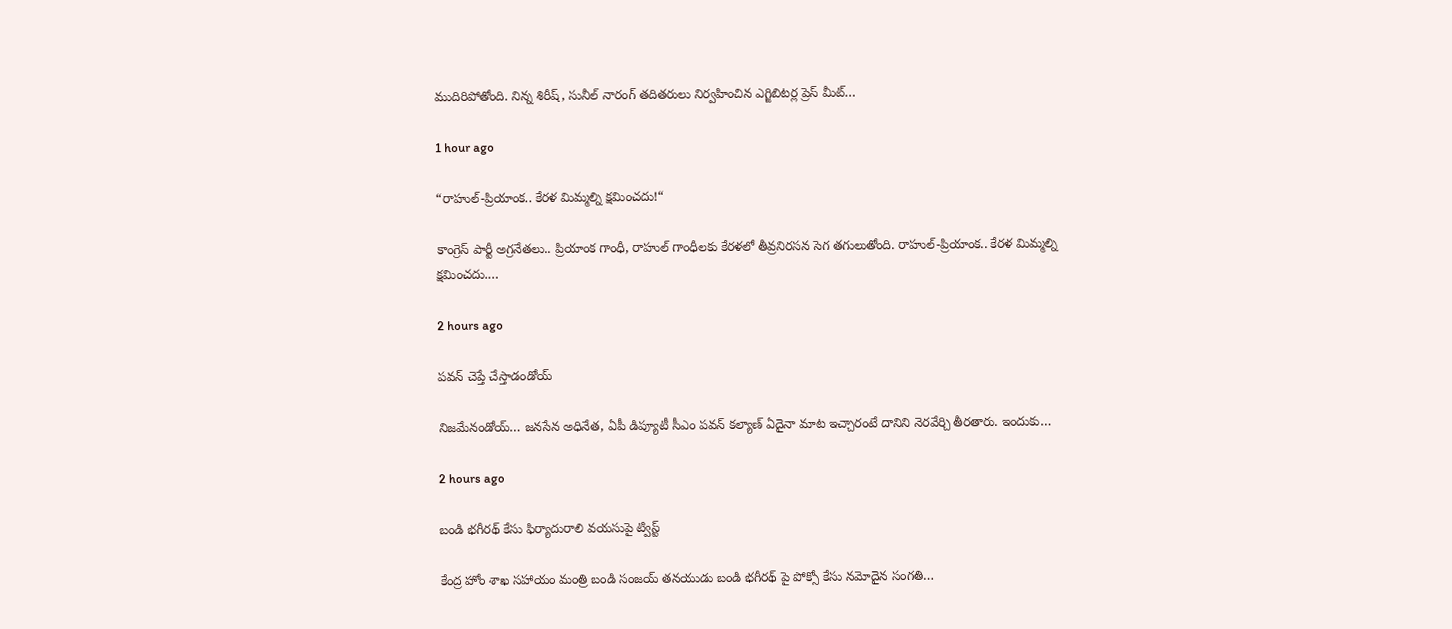ముదిరిపోతోంది. నిన్న శిరీష్, సునీల్ నారంగ్ తదితరులు నిర్వహించిన ఎగ్జిబిటర్ల ప్రెస్ మీట్…

1 hour ago

“రాహుల్-ప్రియాంక‌.. కేర‌ళ మిమ్మ‌ల్ని క్ష‌మించ‌దు!“

కాంగ్రెస్ పార్టీ అగ్ర‌నేత‌లు.. ప్రియాంక గాంధీ, రాహుల్ గాంధీల‌కు కేర‌ళలో తీవ్ర‌నిర‌స‌న సెగ త‌గులుతోంది. రాహుల్‌-ప్రియాంక‌.. కేర‌ళ మిమ్మ‌ల్ని క్ష‌మించ‌దు.…

2 hours ago

పవన్ చెప్తే చేస్తాడండోయ్

నిజమేనండోయ్… జనసేన అధినేత, ఏపీ డిప్యూటీ సీఎం పవన్ కల్యాణ్ ఏదైనా మాట ఇచ్చారంటే దానిని నెరవేర్చి తీరతారు. ఇందుకు…

2 hours ago

బండి భగీరథ్ కేసు ఫిర్యాదురాలి వయసుపై ట్విస్ట్

కేంద్ర హోం శాఖ సహాయం మంత్రి బండి సంజయ్ తనయుడు బండి భగీరథ్ పై పోక్సో కేసు నమోదైన సంగతి…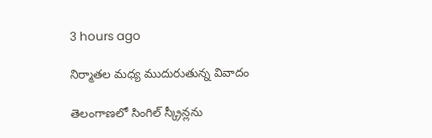3 hours ago

నిర్మాతల మధ్య ముదురుతున్న వివాదం

తెలంగాణ‌లో సింగిల్ స్క్రీన్ల‌ను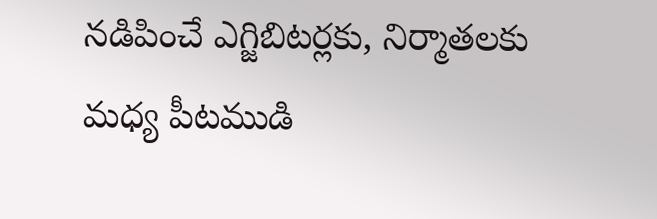న‌డిపించే ఎగ్జిబిట‌ర్ల‌కు, నిర్మాత‌ల‌కు మధ్య పీట‌ముడి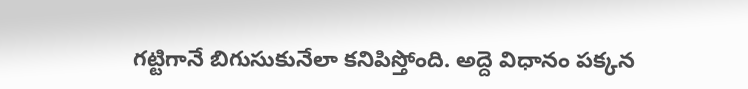గ‌ట్టిగానే బిగుసుకునేలా క‌నిపిస్తోంది. అద్దె విధానం ప‌క్క‌న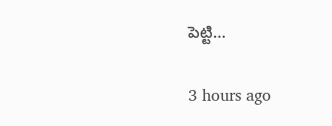పెట్టి…

3 hours ago